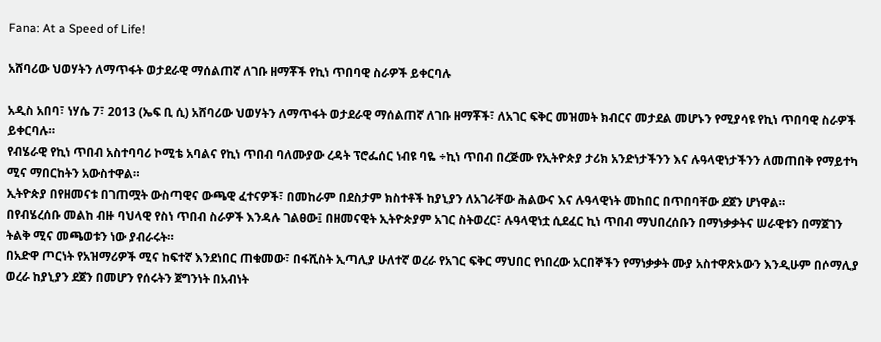Fana: At a Speed of Life!

አሸባሪው ህወሃትን ለማጥፋት ወታደራዊ ማሰልጠኛ ለገቡ ዘማቾች የኪነ ጥበባዊ ስራዎች ይቀርባሉ

አዲስ አበባ፣ ነሃሴ 7፣ 2013 (ኤፍ ቢ ሲ) አሸባሪው ህወሃትን ለማጥፋት ወታደራዊ ማሰልጠኛ ለገቡ ዘማቾች፣ ለአገር ፍቅር መዝመት ክብርና መታደል መሆኑን የሚያሳዩ የኪነ ጥበባዊ ስራዎች ይቀርባሉ።
የብሄራዊ የኪነ ጥበብ አስተባባሪ ኮሚቴ አባልና የኪነ ጥበብ ባለሙያው ረዳት ፕሮፌሰር ነብዩ ባዬ ÷ኪነ ጥበብ በረጅሙ የኢትዮጵያ ታሪክ አንድነታችንን እና ሉዓላዊነታችንን ለመጠበቅ የማይተካ ሚና ማበርከትን አውስተዋል።
ኢትዮጵያ በየዘመናቱ በገጠሟት ውስጣዊና ውጫዊ ፈተናዎች፣ በመከራም በደስታም ክስተቶች ከያኒያን ለአገራቸው ሕልውና እና ሉዓላዊነት መከበር በጥበባቸው ደጀን ሆነዋል።
በየብሄረሰቡ መልከ ብዙ ባህላዊ የስነ ጥበብ ስራዎች እንዳሉ ገልፀው፤ በዘመናዊት ኢትዮጵያም አገር ስትወረር፣ ሉዓላዊነቷ ሲደፈር ኪነ ጥበብ ማህበረሰቡን በማነቃቃትና ሠራዊቱን በማጀገን ትልቅ ሚና መጫወቱን ነው ያብራሩት።
በአድዋ ጦርነት የአዝማሪዎች ሚና ከፍተኛ እንደነበር ጠቁመው፣ በፋሺስት ኢጣሊያ ሁለተኛ ወረራ የአገር ፍቅር ማህበር የነበረው አርበኞችን የማነቃቃት ሙያ አስተዋጽኦውን እንዲሁም በሶማሊያ ወረራ ከያኒያን ደጀን በመሆን የሰሩትን ጀግንነት በአብነት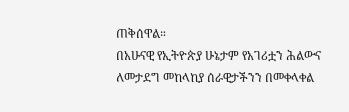ጠቅሰዋል።
በአሁናዊ የኢትዮጵያ ሁኔታም የአገሪቷን ሕልውና ለመታደግ መከላከያ ሰራዊታችንን በመቀላቀል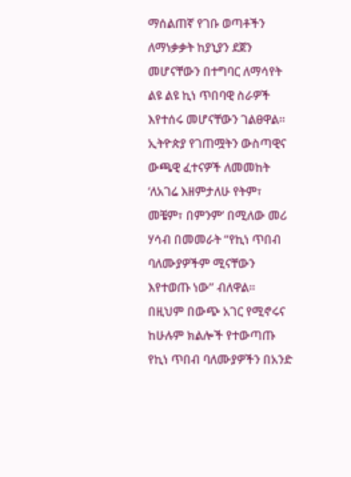ማሰልጠኛ የገቡ ወጣቶችን ለማነቃቃት ከያኒያን ደጀን መሆናቸውን በተግባር ለማሳየት ልዩ ልዩ ኪነ ጥበባዊ ስራዎች እየተሰሩ መሆናቸውን ገልፀዋል።
ኢትዮጵያ የገጠሟትን ውስጣዊና ውጫዊ ፈተናዎች ለመመከት ‘ለአገሬ እዘምታለሁ የትም፣ መቼም፣ በምንም’ በሚለው መሪ ሃሳብ በመመራት “የኪነ ጥበብ ባለሙያዎችም ሚናቸውን እየተወጡ ነው” ብለዋል።
በዚህም በውጭ አገር የሚኖሩና ከሁሉም ክልሎች የተውጣጡ የኪነ ጥበብ ባለሙያዎችን በአንድ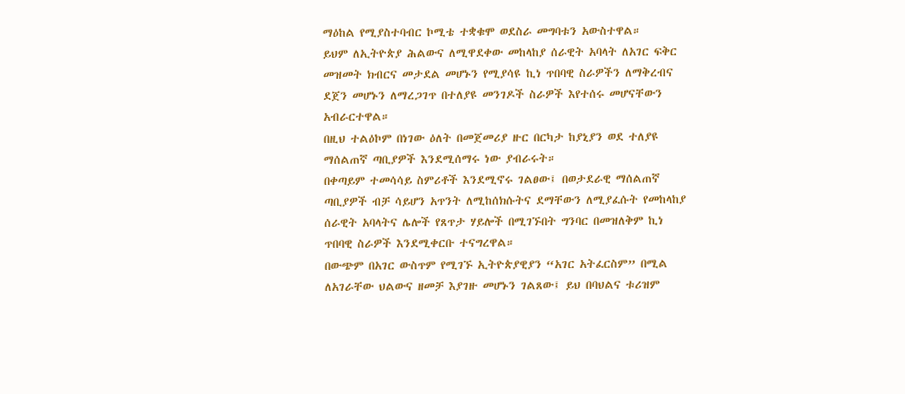ማዕከል የሚያስተባብር ኮሚቴ ተቋቁሞ ወደስራ መግባቱን አውስተዋል።
ይህም ለኢትዮጵያ ሕልውና ለሚዋደቀው መከላከያ ሰራዊት አባላት ለአገር ፍቅር መዝመት ክብርና መታደል መሆኑን የሚያሳዩ ኪነ ጥበባዊ ስራዎችን ለማቅረብና ደጀን መሆኑን ለማረጋገጥ በተለያዩ መንገዶች ስራዎች እየተሰሩ መሆናቸውን አብራርተዋል።
በዚህ ተልዕኮም በነገው ዕለት በመጀመሪያ ዙር በርካታ ከያኒያን ወደ ተለያዩ ማሰልጠኛ ጣቢያዎች እንደሚሰማሩ ነው ያብራሩት።
በቀጣይም ተመሳሳይ ስምሪቶች እንደሚኖሩ ገልፀው፤ በወታደራዊ ማሰልጠኛ ጣቢያዎች ብቻ ሳይሆን አጥንት ለሚከሰክሱትና ደማቸውን ለሚያፈሱት የመከላከያ ሰራዊት አባላትና ሌሎች የጸጥታ ሃይሎች በሚገኙበት ግንባር በመዝለቅም ኪነ ጥበባዊ ስራዎች እንደሚቀርቡ ተናግረዋል።
በውጭም በአገር ውስጥም የሚገኙ ኢትዮጵያዊያን “አገር አትፈርስም” በሚል ለአገራቸው ህልውና ዘመቻ እያገዙ መሆኑን ገልጸው፤ ይህ በባህልና ቱሪዝም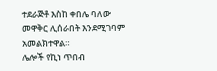ተደራጅቶ እስከ ቀበሌ ባለው መዋቅር ሊሰራበት እንደሚገባም አመልክተዋል።
ሌሎች የኪነ ጥበብ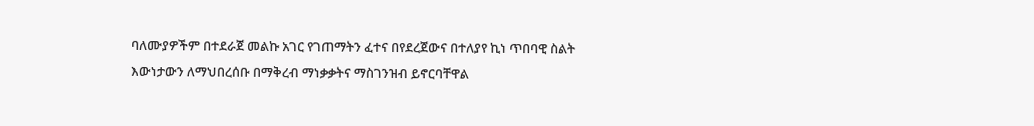ባለሙያዎችም በተደራጀ መልኩ አገር የገጠማትን ፈተና በየደረጀውና በተለያየ ኪነ ጥበባዊ ስልት እውነታውን ለማህበረሰቡ በማቅረብ ማነቃቃትና ማስገንዝብ ይኖርባቸዋል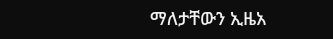ማለታቸውን ኢዜአ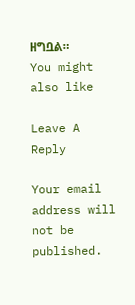ዘግቧል።
You might also like

Leave A Reply

Your email address will not be published.